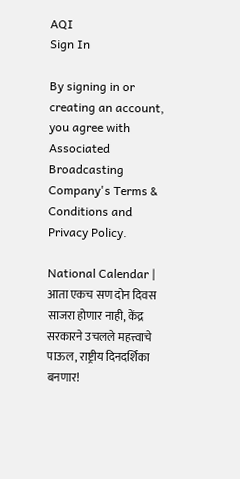AQI
Sign In

By signing in or creating an account, you agree with Associated Broadcasting Company's Terms & Conditions and Privacy Policy.

National Calendar | आता एकच सण दोन दिवस साजरा होणार नाही, केंद्र सरकारने उचलले महत्त्वाचे पाऊल, राष्ट्रीय दिनदर्शिका बनणार!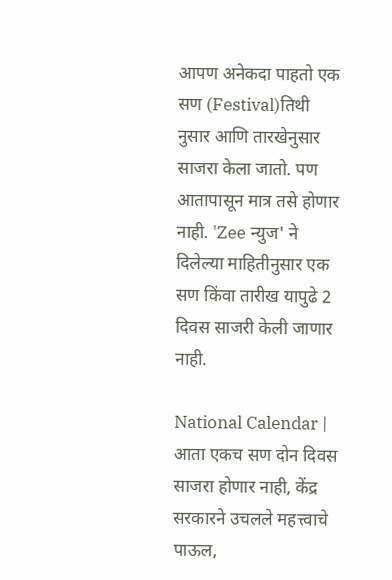आपण अनेकदा पाहतो एक सण (Festival)तिथी नुसार आणि तारखेनुसार साजरा केला जातो. पण आतापासून मात्र तसे होणार नाही. 'Zee न्युज' ने दिलेल्या माहितीनुसार एक सण किंवा तारीख यापुढे 2 दिवस साजरी केली जाणार नाही.

National Calendar | आता एकच सण दोन दिवस साजरा होणार नाही, केंद्र सरकारने उचलले महत्त्वाचे पाऊल,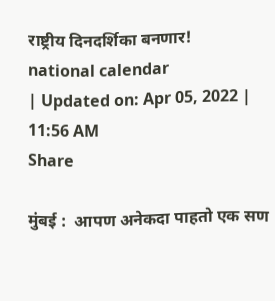राष्ट्रीय दिनदर्शिका बनणार!
national calendar
| Updated on: Apr 05, 2022 | 11:56 AM
Share

मुंबई :  आपण अनेकदा पाहतो एक सण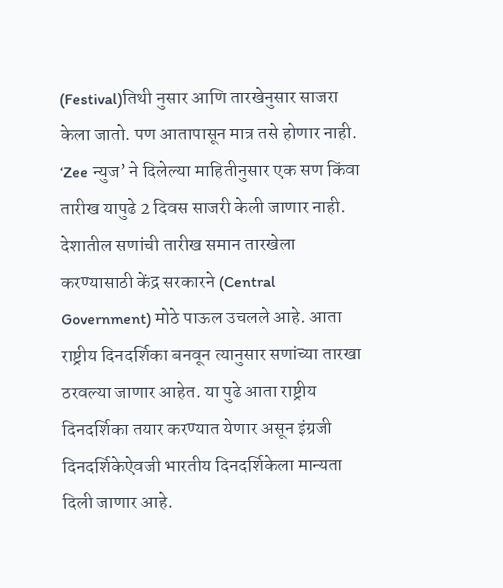(Festival)तिथी नुसार आणि तारखेनुसार साजरा केला जातो. पण आतापासून मात्र तसे होणार नाही. ‘Zee न्युज’ ने दिलेल्या माहितीनुसार एक सण किंवा तारीख यापुढे 2 दिवस साजरी केली जाणार नाही. देशातील सणांची तारीख समान तारखेला करण्यासाठी केंद्र सरकारने (Central Government) मोठे पाऊल उचलले आहे. आता राष्ट्रीय दिनदर्शिका बनवून त्यानुसार सणांच्या तारखा ठरवल्या जाणार आहेत. या पुढे आता राष्ट्रीय दिनदर्शिका तयार करण्यात येणार असून इंग्रजी दिनदर्शिकेऐवजी भारतीय दिनदर्शिकेला मान्यता दिली जाणार आहे.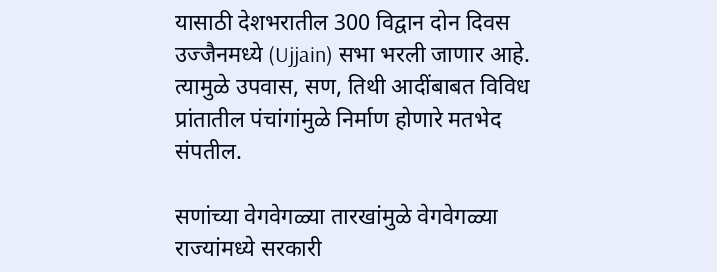यासाठी देशभरातील 300 विद्वान दोन दिवस उज्जैनमध्ये (Ujjain) सभा भरली जाणार आहे. त्यामुळे उपवास, सण, तिथी आदींबाबत विविध प्रांतातील पंचांगांमुळे निर्माण होणारे मतभेद संपतील.

सणांच्या वेगवेगळ्या तारखांमुळे वेगवेगळ्या राज्यांमध्ये सरकारी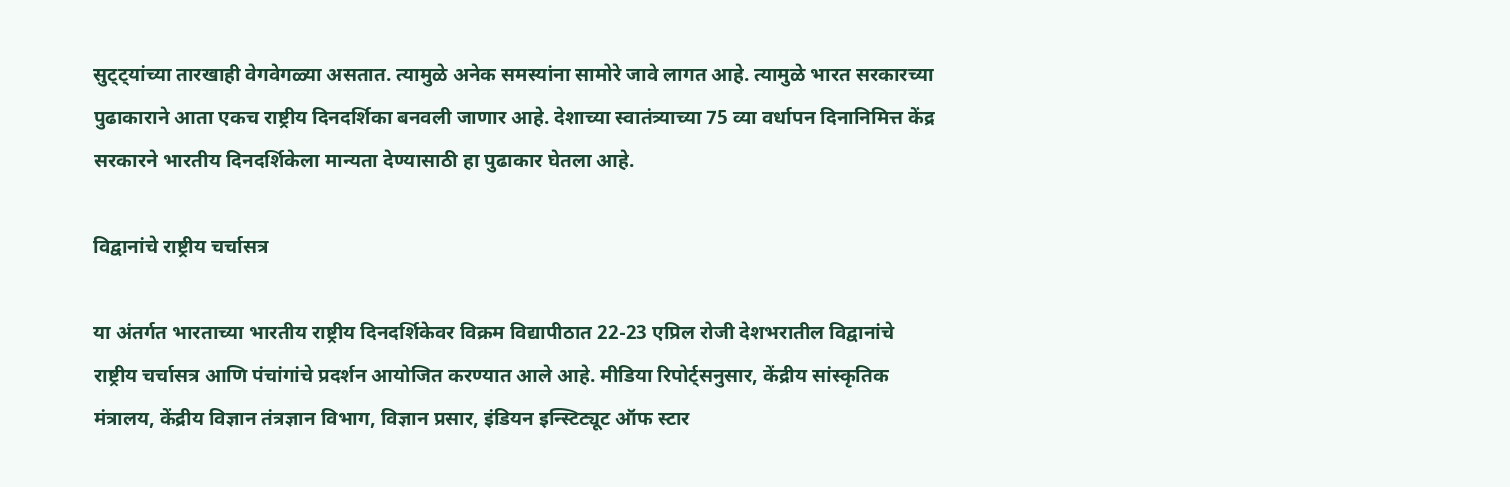सुट्ट्यांच्या तारखाही वेगवेगळ्या असतात. त्यामुळे अनेक समस्यांना सामोरे जावे लागत आहे. त्यामुळे भारत सरकारच्या पुढाकाराने आता एकच राष्ट्रीय दिनदर्शिका बनवली जाणार आहे. देशाच्या स्वातंत्र्याच्या 75 व्या वर्धापन दिनानिमित्त केंद्र सरकारने भारतीय दिनदर्शिकेला मान्यता देण्यासाठी हा पुढाकार घेतला आहे.

विद्वानांचे राष्ट्रीय चर्चासत्र

या अंतर्गत भारताच्या भारतीय राष्ट्रीय दिनदर्शिकेवर विक्रम विद्यापीठात 22-23 एप्रिल रोजी देशभरातील विद्वानांचे राष्ट्रीय चर्चासत्र आणि पंचांगांचे प्रदर्शन आयोजित करण्यात आले आहे. मीडिया रिपोर्ट्सनुसार, केंद्रीय सांस्कृतिक मंत्रालय, केंद्रीय विज्ञान तंत्रज्ञान विभाग, विज्ञान प्रसार, इंडियन इन्स्टिट्यूट ऑफ स्टार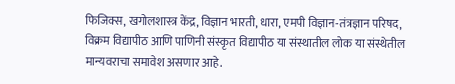फिजिक्स, खगोलशास्त्र केंद्र, विज्ञान भारती, धारा, एमपी विज्ञान-तंत्रज्ञान परिषद, विक्रम विद्यापीठ आणि पाणिनी संस्कृत विद्यापीठ या संस्थातील लोक या संस्थेतील मान्यवराचा समावेश असणार आहे.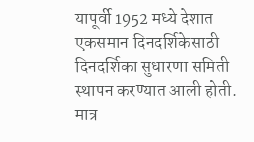यापूर्वी 1952 मध्ये देशात एकसमान दिनदर्शिकेसाठी दिनदर्शिका सुधारणा समिती स्थापन करण्यात आली होती. मात्र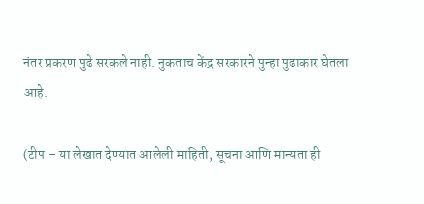नंतर प्रकरण पुढे सरकले नाही. नुकताच केंद्र सरकारने पुन्हा पुढाकार घेतला आहे.

(टीप – या लेखात देण्यात आलेली माहिती, सूचना आणि मान्यता ही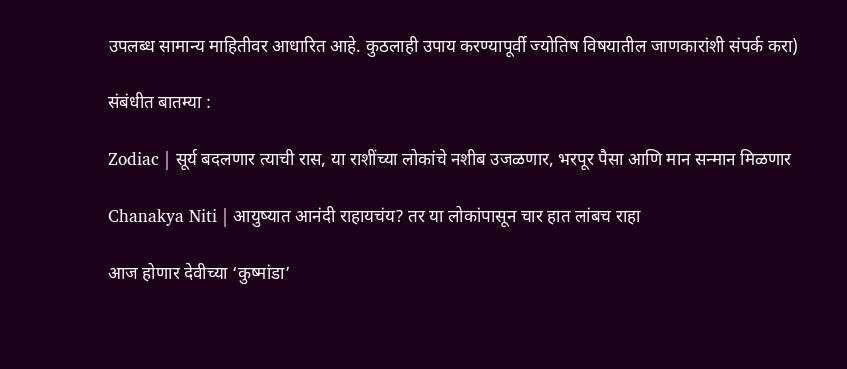उपलब्ध सामान्य माहितीवर आधारित आहे. कुठलाही उपाय करण्यापूर्वी ज्योतिष विषयातील जाणकारांशी संपर्क करा)

संबंधीत बातम्या :

Zodiac | सूर्य बदलणार त्याची रास, या राशींच्या लोकांचे नशीब उजळणार, भरपूर पैसा आणि मान सन्मान मिळणार

Chanakya Niti | आयुष्यात आनंदी राहायचंय? तर या लोकांपासून चार हात लांबच राहा

आज होणार देवीच्या ‘कुष्मांडा’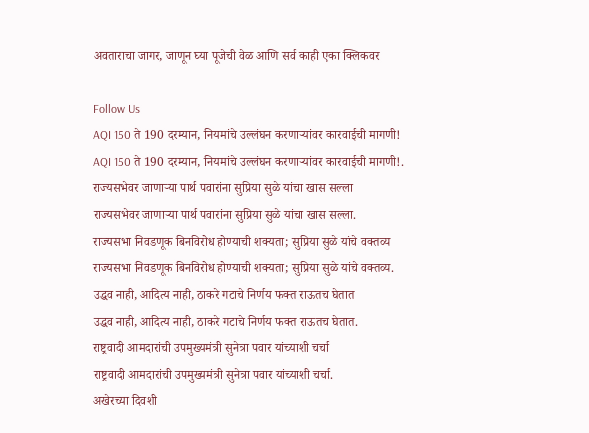अवताराचा जागर, जाणून घ्या पूजेची वेळ आणि सर्व काही एका क्लिकवर

Follow Us
AQI 150 ते 190 दरम्यान, नियमांचे उल्लंघन करणाऱ्यांवर कारवाईची मागणी!
AQI 150 ते 190 दरम्यान, नियमांचे उल्लंघन करणाऱ्यांवर कारवाईची मागणी!.
राज्यसभेवर जाणाऱ्या पार्थ पवारांना सुप्रिया सुळे यांचा खास सल्ला
राज्यसभेवर जाणाऱ्या पार्थ पवारांना सुप्रिया सुळे यांचा खास सल्ला.
राज्यसभा निवडणूक बिनविरोध होण्याची शक्यता; सुप्रिया सुळे यांचे वक्तव्य
राज्यसभा निवडणूक बिनविरोध होण्याची शक्यता; सुप्रिया सुळे यांचे वक्तव्य.
उद्धव नाही, आदित्य नाही, ठाकरे गटाचे निर्णय फक्त राऊतच घेतात
उद्धव नाही, आदित्य नाही, ठाकरे गटाचे निर्णय फक्त राऊतच घेतात.
राष्ट्रवादी आमदारांची उपमुख्यमंत्री सुनेत्रा पवार यांच्याशी चर्चा
राष्ट्रवादी आमदारांची उपमुख्यमंत्री सुनेत्रा पवार यांच्याशी चर्चा.
अखेरच्या दिवशी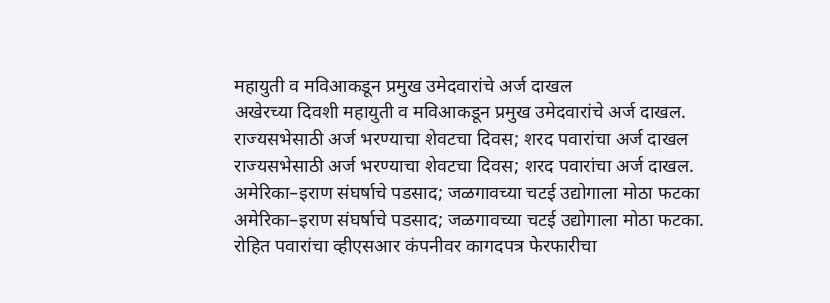महायुती व मविआकडून प्रमुख उमेदवारांचे अर्ज दाखल
अखेरच्या दिवशी महायुती व मविआकडून प्रमुख उमेदवारांचे अर्ज दाखल.
राज्यसभेसाठी अर्ज भरण्याचा शेवटचा दिवस; शरद पवारांचा अर्ज दाखल
राज्यसभेसाठी अर्ज भरण्याचा शेवटचा दिवस; शरद पवारांचा अर्ज दाखल.
अमेरिका–इराण संघर्षाचे पडसाद; जळगावच्या चटई उद्योगाला मोठा फटका
अमेरिका–इराण संघर्षाचे पडसाद; जळगावच्या चटई उद्योगाला मोठा फटका.
रोहित पवारांचा व्हीएसआर कंपनीवर कागदपत्र फेरफारीचा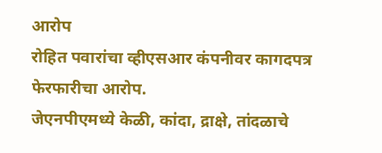आरोप
रोहित पवारांचा व्हीएसआर कंपनीवर कागदपत्र फेरफारीचा आरोप.
जेएनपीएमध्ये केळी, कांदा, द्राक्षे, तांदळाचे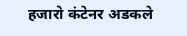हजारो कंटेनर अडकले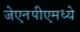जेएनपीएमध्ये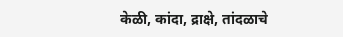केळी, कांदा, द्राक्षे, तांदळाचे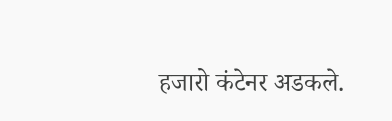हजारो कंटेनर अडकले.